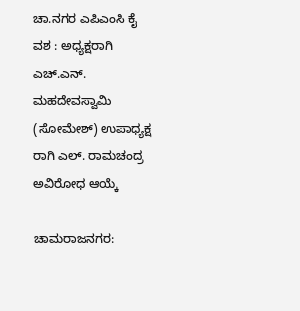ಚಾ.ನಗರ ಎಪಿಎಂಸಿ ಕೈ ವಶ : ಅಧ್ಯಕ್ಷರಾಗಿ ಎಚ್.ಎನ್. ಮಹದೇವಸ್ವಾಮಿ (ಸೋಮೇಶ್) ಉಪಾಧ್ಯಕ್ಷ ರಾಗಿ ಎಲ್. ರಾಮಚಂದ್ರ ಅವಿರೋಧ ಆಯ್ಕೆ

ಚಾಮರಾಜನಗರ: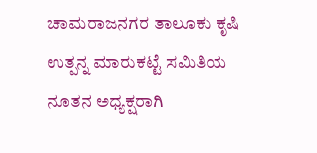ಚಾಮರಾಜನಗರ ತಾಲೂಕು ಕೃಷಿ ಉತ್ಪನ್ನ ಮಾರುಕಟ್ಟೆ ಸಮಿತಿಯ ನೂತನ ಅಧ್ಯಕ್ಷರಾಗಿ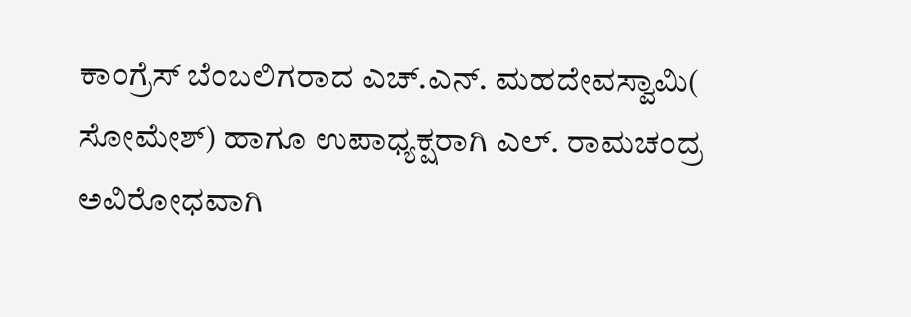ಕಾಂಗ್ರೆಸ್ ಬೆಂಬಲಿಗರಾದ ಎಚ್.ಎನ್. ಮಹದೇವಸ್ವಾಮಿ( ಸೋಮೇಶ್) ಹಾಗೂ ಉಪಾಧ್ಯಕ್ಷರಾಗಿ ಎಲ್. ರಾಮಚಂದ್ರ ಅವಿರೋಧವಾಗಿ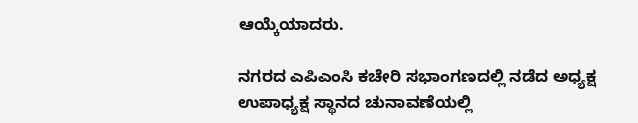ಆಯ್ಕೆಯಾದರು.

ನಗರದ ಎಪಿಎಂಸಿ ಕಚೇರಿ ಸಭಾಂಗಣದಲ್ಲಿ ನಡೆದ ಅಧ್ಯಕ್ಷ ಉಪಾಧ್ಯಕ್ಷ ಸ್ಥಾನದ ಚುನಾವಣೆಯಲ್ಲಿ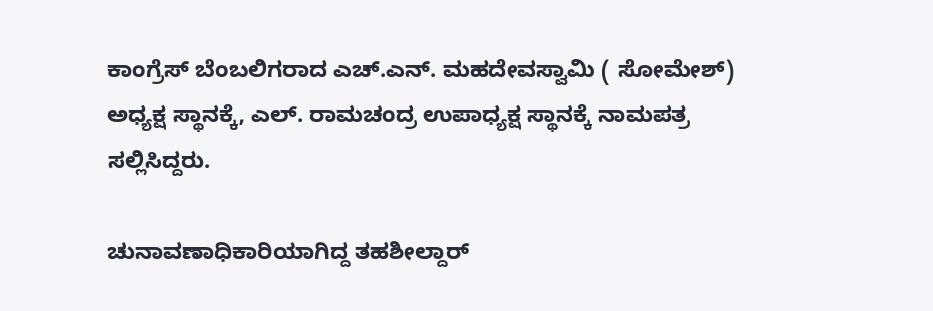ಕಾಂಗ್ರೆಸ್ ಬೆಂಬಲಿಗರಾದ ಎಚ್.ಎನ್. ಮಹದೇವಸ್ವಾಮಿ ( ಸೋಮೇಶ್) ಅಧ್ಯಕ್ಷ ಸ್ಥಾನಕ್ಕೆ, ಎಲ್. ರಾಮಚಂದ್ರ ಉಪಾಧ್ಯಕ್ಷ ಸ್ಥಾನಕ್ಕೆ ನಾಮಪತ್ರ ಸಲ್ಲಿಸಿದ್ದರು.

ಚುನಾವಣಾಧಿಕಾರಿಯಾಗಿದ್ದ ತಹಶೀಲ್ದಾರ್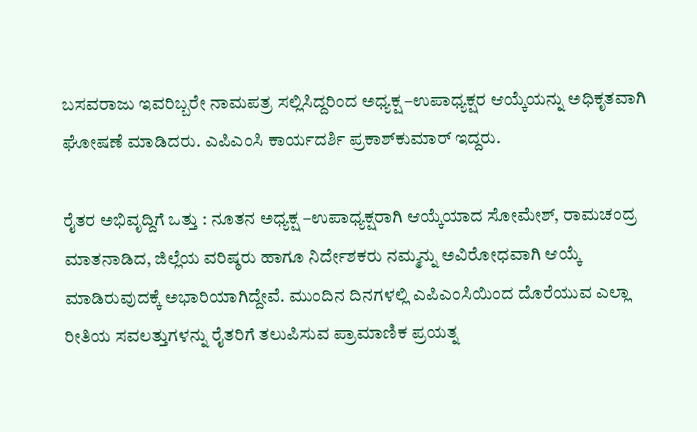ಬಸವರಾಜು ಇವರಿಬ್ಬರೇ ನಾಮಪತ್ರ ಸಲ್ಲಿಸಿದ್ದರಿಂದ ಅಧ್ಯಕ್ಷ –ಉಪಾಧ್ಯಕ್ಷರ ಆಯ್ಕೆಯನ್ನು ಅಧಿಕೃತವಾಗಿ ಘೋಷಣೆ ಮಾಡಿದರು. ಎಪಿಎಂಸಿ ಕಾರ್ಯದರ್ಶಿ ಪ್ರಕಾಶ್‍ಕುಮಾರ್ ಇದ್ದರು.

ರೈತರ ಅಭಿವೃದ್ದಿಗೆ ಒತ್ತು : ನೂತನ ಅಧ್ಯಕ್ಷ –ಉಪಾಧ್ಯಕ್ಷರಾಗಿ ಆಯ್ಕೆಯಾದ ಸೋಮೇಶ್, ರಾಮಚಂದ್ರ ಮಾತನಾಡಿದ, ಜಿಲ್ಲೆಯ ವರಿಷ್ಠರು ಹಾಗೂ ನಿರ್ದೇಶಕರು ನಮ್ಮನ್ನು ಅವಿರೋಧವಾಗಿ ಆಯ್ಕೆ ಮಾಡಿರುವುದಕ್ಕೆ ಅಭಾರಿಯಾಗಿದ್ದೇವೆ. ಮುಂದಿನ ದಿನಗಳಲ್ಲಿ ಎಪಿಎಂಸಿಯಿಂದ ದೊರೆಯುವ ಎಲ್ಲಾ ರೀತಿಯ ಸವಲತ್ತುಗಳನ್ನು ರೈತರಿಗೆ ತಲುಪಿಸುವ ಪ್ರಾಮಾಣಿಕ ಪ್ರಯತ್ನ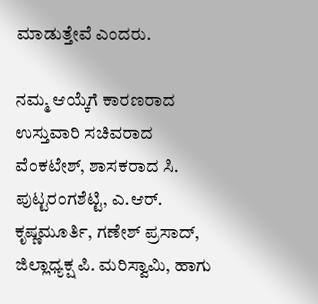ಮಾಡುತ್ತೇವೆ ಎಂದರು.

ನಮ್ಮ ಆಯ್ಕೆಗೆ ಕಾರಣರಾದ ಉಸ್ತುವಾರಿ ಸಚಿವರಾದ ವೆಂಕಟೇಶ್, ಶಾಸಕರಾದ ಸಿ. ಪುಟ್ಟರಂಗಶೆಟ್ಟಿ, ಎ.ಆರ್. ಕೃಷ್ಣಮೂರ್ತಿ, ಗಣೇಶ್ ಪ್ರಸಾದ್, ಜಿಲ್ಲಾಧ್ಯಕ್ಷ ಪಿ. ಮರಿಸ್ವಾಮಿ, ಹಾಗು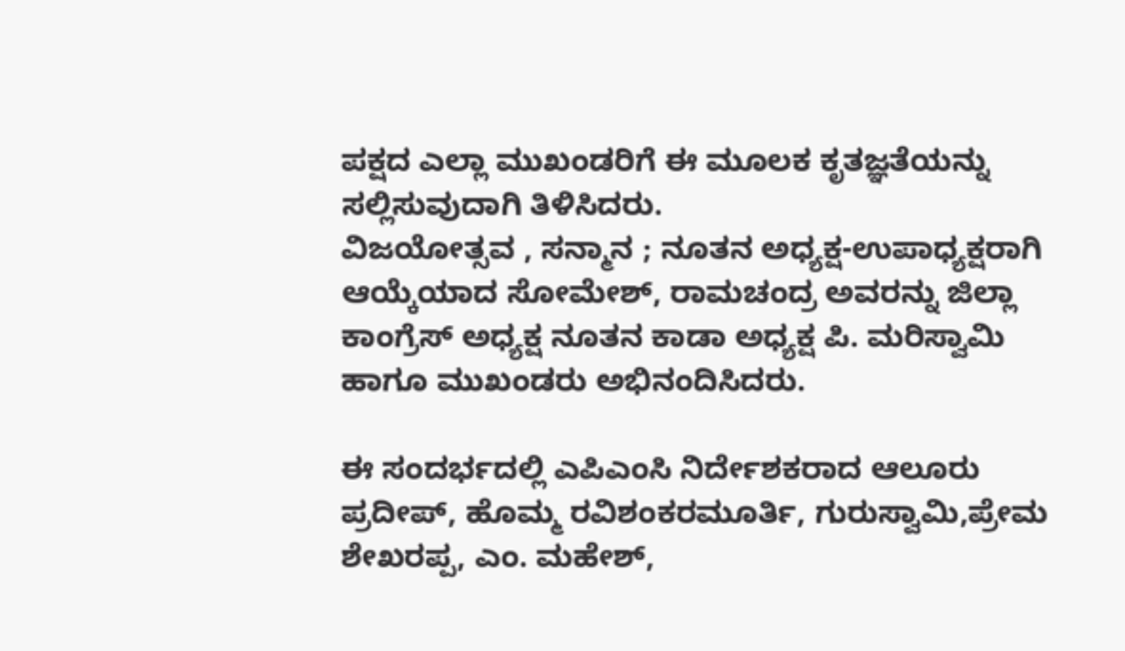ಪಕ್ಷದ ಎಲ್ಲಾ ಮುಖಂಡರಿಗೆ ಈ ಮೂಲಕ ಕೃತಜ್ಞತೆಯನ್ನು ಸಲ್ಲಿಸುವುದಾಗಿ ತಿಳಿಸಿದರು.
ವಿಜಯೋತ್ಸವ , ಸನ್ಮಾನ ; ನೂತನ ಅಧ್ಯಕ್ಷ-ಉಪಾಧ್ಯಕ್ಷರಾಗಿ ಆಯ್ಕೆಯಾದ ಸೋಮೇಶ್, ರಾಮಚಂದ್ರ ಅವರನ್ನು ಜಿಲ್ಲಾ ಕಾಂಗ್ರೆಸ್ ಅಧ್ಯಕ್ಷ ನೂತನ ಕಾಡಾ ಅಧ್ಯಕ್ಷ ಪಿ. ಮರಿಸ್ವಾಮಿ ಹಾಗೂ ಮುಖಂಡರು ಅಭಿನಂದಿಸಿದರು.

ಈ ಸಂದರ್ಭದಲ್ಲಿ ಎಪಿಎಂಸಿ ನಿರ್ದೇಶಕರಾದ ಆಲೂರು ಪ್ರದೀಪ್, ಹೊಮ್ಮ ರವಿಶಂಕರಮೂರ್ತಿ, ಗುರುಸ್ವಾಮಿ,ಪ್ರೇಮ ಶೇಖರಪ್ಪ, ಎಂ. ಮಹೇಶ್,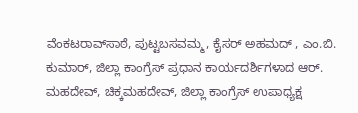ವೆಂಕಟರಾವ್‍ಸಾಠೆ, ಪುಟ್ಟಬಸವಮ್ಮ, ಕೈಸರ್ ಅಹಮದ್ , ಎಂ.ಬಿ. ಕುಮಾರ್, ಜಿಲ್ಲಾ ಕಾಂಗ್ರೆಸ್ ಪ್ರಧಾನ ಕಾರ್ಯದರ್ಶಿಗಳಾದ ಆರ್. ಮಹದೇವ್, ಚಿಕ್ಕಮಹದೇವ್, ಜಿಲ್ಲಾ ಕಾಂಗ್ರೆಸ್ ಉಪಾಧ್ಯಕ್ಷ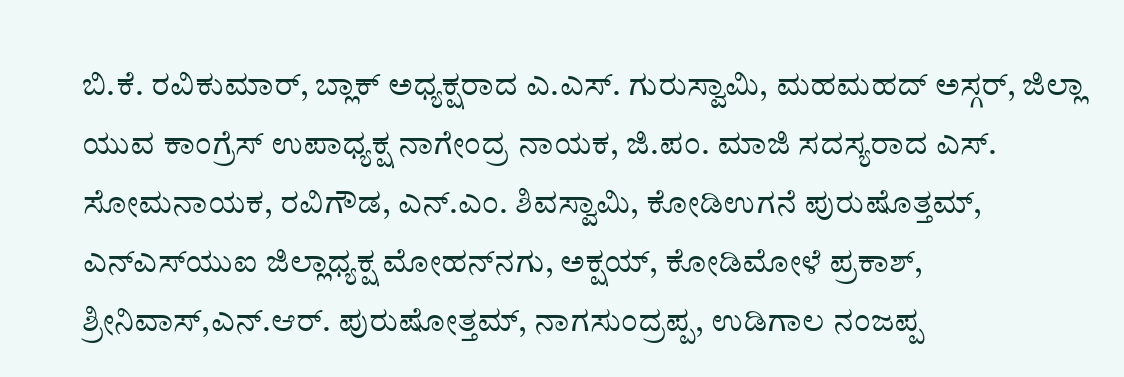ಬಿ.ಕೆ. ರವಿಕುಮಾರ್, ಬ್ಲಾಕ್ ಅಧ್ಯಕ್ಷರಾದ ಎ.ಎಸ್. ಗುರುಸ್ವಾಮಿ, ಮಹಮಹದ್ ಅಸ್ಗರ್, ಜಿಲ್ಲಾ ಯುವ ಕಾಂಗ್ರೆಸ್ ಉಪಾಧ್ಯಕ್ಷ ನಾಗೇಂದ್ರ ನಾಯಕ, ಜಿ.ಪಂ. ಮಾಜಿ ಸದಸ್ಯರಾದ ಎಸ್. ಸೋಮನಾಯಕ, ರವಿಗೌಡ, ಎನ್.ಎಂ. ಶಿವಸ್ವಾಮಿ, ಕೋಡಿಉಗನೆ ಪುರುಷೊತ್ತಮ್, ಎನ್‍ಎಸ್‍ಯುಐ ಜಿಲ್ಲಾಧ್ಯಕ್ಷ ಮೋಹನ್‍ನಗು, ಅಕ್ಷಯ್, ಕೋಡಿಮೋಳೆ ಪ್ರಕಾಶ್, ಶ್ರೀನಿವಾಸ್,ಎನ್.ಆರ್. ಪುರುಷೋತ್ತಮ್, ನಾಗಸುಂದ್ರಪ್ಪ, ಉಡಿಗಾಲ ನಂಜಪ್ಪ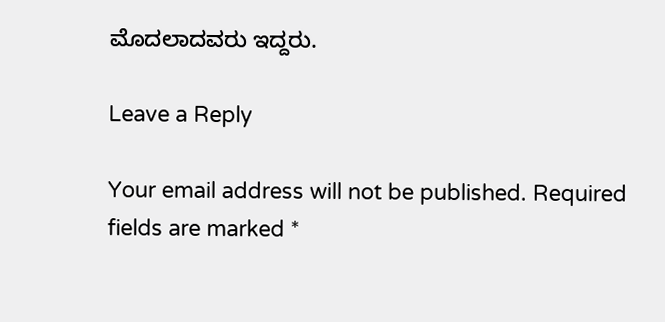ಮೊದಲಾದವರು ಇದ್ದರು.

Leave a Reply

Your email address will not be published. Required fields are marked *